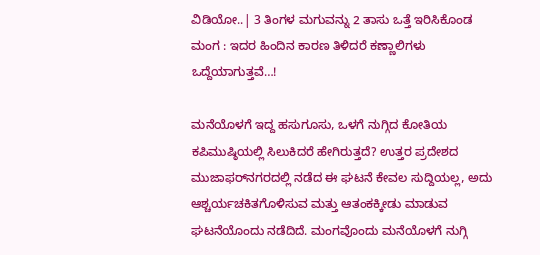ವಿಡಿಯೋ..| 3 ತಿಂಗಳ ಮಗುವನ್ನು 2 ತಾಸು ಒತ್ತೆ ಇರಿಸಿಕೊಂಡ ಮಂಗ : ಇದರ ಹಿಂದಿನ ಕಾರಣ ತಿಳಿದರೆ ಕಣ್ಣಾಲಿಗಳು ಒದ್ದೆಯಾಗುತ್ತವೆ…!

ಮನೆಯೊಳಗೆ ಇದ್ದ ಹಸುಗೂಸು, ಒಳಗೆ ನುಗ್ಗಿದ ಕೋತಿಯ ಕಪಿಮುಷ್ಠಿಯಲ್ಲಿ ಸಿಲುಕಿದರೆ ಹೇಗಿರುತ್ತದೆ? ಉತ್ತರ ಪ್ರದೇಶದ ಮುಜಾಫರ್‌ನಗರದಲ್ಲಿ ನಡೆದ ಈ ಘಟನೆ ಕೇವಲ ಸುದ್ದಿಯಲ್ಲ, ಅದು ಆಶ್ಚರ್ಯಚಕಿತಗೊಳಿಸುವ ಮತ್ತು ಆತಂಕಕ್ಕೀಡು ಮಾಡುವ ಘಟನೆಯೊಂದು ನಡೆದಿದೆ. ಮಂಗವೊಂದು ಮನೆಯೊಳಗೆ ನುಗ್ಗಿ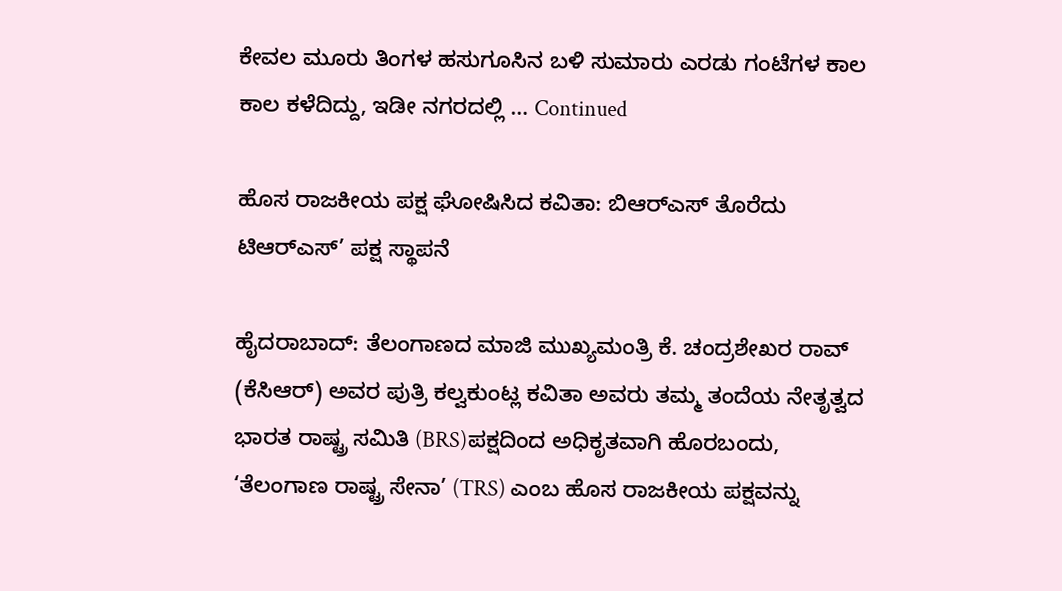ಕೇವಲ ಮೂರು ತಿಂಗಳ ಹಸುಗೂಸಿನ ಬಳಿ ಸುಮಾರು ಎರಡು ಗಂಟೆಗಳ ಕಾಲ ಕಾಲ ಕಳೆದಿದ್ದು, ಇಡೀ ನಗರದಲ್ಲಿ … Continued

ಹೊಸ ರಾಜಕೀಯ ಪಕ್ಷ ಘೋಷಿಸಿದ ಕವಿತಾ: ಬಿಆರ್‌ಎಸ್ ತೊರೆದು ಟಿಆರ್‌ಎಸ್’ ಪಕ್ಷ ಸ್ಥಾಪನೆ

ಹೈದರಾಬಾದ್: ತೆಲಂಗಾಣದ ಮಾಜಿ ಮುಖ್ಯಮಂತ್ರಿ ಕೆ. ಚಂದ್ರಶೇಖರ ರಾವ್ (ಕೆಸಿಆರ್) ಅವರ ಪುತ್ರಿ ಕಲ್ವಕುಂಟ್ಲ ಕವಿತಾ ಅವರು ತಮ್ಮ ತಂದೆಯ ನೇತೃತ್ವದ ಭಾರತ ರಾಷ್ಟ್ರ ಸಮಿತಿ (BRS)ಪಕ್ಷದಿಂದ ಅಧಿಕೃತವಾಗಿ ಹೊರಬಂದು, ‘ತೆಲಂಗಾಣ ರಾಷ್ಟ್ರ ಸೇನಾ’ (TRS) ಎಂಬ ಹೊಸ ರಾಜಕೀಯ ಪಕ್ಷವನ್ನು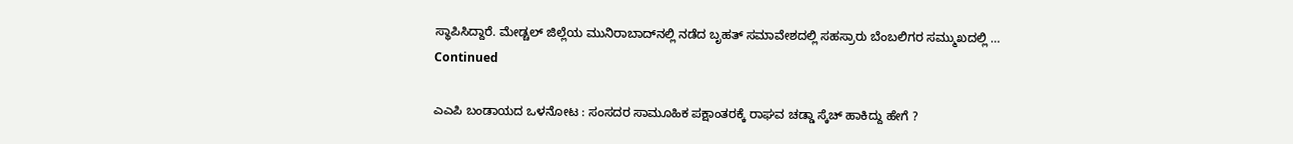ಸ್ಥಾಪಿಸಿದ್ದಾರೆ. ಮೇಡ್ಚಲ್ ಜಿಲ್ಲೆಯ ಮುನಿರಾಬಾದ್‌ನಲ್ಲಿ ನಡೆದ ಬೃಹತ್ ಸಮಾವೇಶದಲ್ಲಿ ಸಹಸ್ರಾರು ಬೆಂಬಲಿಗರ ಸಮ್ಮುಖದಲ್ಲಿ … Continued

ಎಎಪಿ ಬಂಡಾಯದ ಒಳನೋಟ : ಸಂಸದರ ಸಾಮೂಹಿಕ ಪಕ್ಷಾಂತರಕ್ಕೆ ರಾಘವ ಚಡ್ಡಾ ಸ್ಕೆಚ್ ಹಾಕಿದ್ದು ಹೇಗೆ ?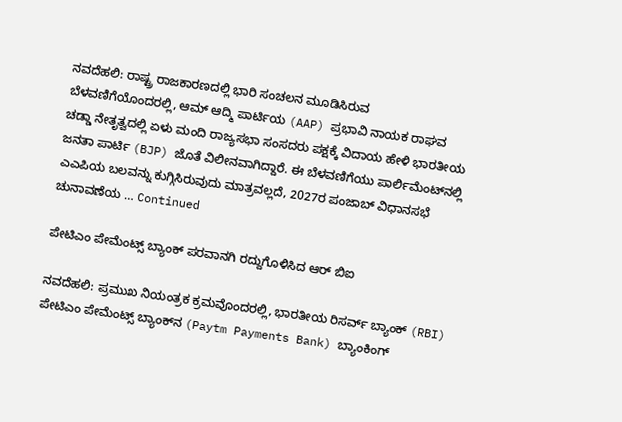ನವದೆಹಲಿ: ರಾಷ್ಟ್ರ ರಾಜಕಾರಣದಲ್ಲಿ ಭಾರಿ ಸಂಚಲನ ಮೂಡಿಸಿರುವ ಬೆಳವಣಿಗೆಯೊಂದರಲ್ಲಿ, ಆಮ್ ಆದ್ಮಿ ಪಾರ್ಟಿಯ (AAP) ಪ್ರಭಾವಿ ನಾಯಕ ರಾಘವ ಚಡ್ಡಾ ನೇತೃತ್ವದಲ್ಲಿ ಏಳು ಮಂದಿ ರಾಜ್ಯಸಭಾ ಸಂಸದರು ಪಕ್ಷಕ್ಕೆ ವಿದಾಯ ಹೇಳಿ ಭಾರತೀಯ ಜನತಾ ಪಾರ್ಟಿ (BJP) ಜೊತೆ ವಿಲೀನವಾಗಿದ್ದಾರೆ. ಈ ಬೆಳವಣಿಗೆಯು ಪಾರ್ಲಿಮೆಂಟ್‌ನಲ್ಲಿ ಎಎಪಿಯ ಬಲವನ್ನು ಕುಗ್ಗಿಸಿರುವುದು ಮಾತ್ರವಲ್ಲದೆ, 2027ರ ಪಂಜಾಬ್ ವಿಧಾನಸಭೆ ಚುನಾವಣೆಯ … Continued

ಪೇಟಿಎಂ ಪೇಮೆಂಟ್ಸ್ ಬ್ಯಾಂಕ್ ಪರವಾನಗಿ ರದ್ದುಗೊಳಿಸಿದ ಆರ್‌ ಬಿಐ

ನವದೆಹಲಿ: ಪ್ರಮುಖ ನಿಯಂತ್ರಕ ಕ್ರಮವೊಂದರಲ್ಲಿ, ಭಾರತೀಯ ರಿಸರ್ವ್ ಬ್ಯಾಂಕ್ (RBI) ಪೇಟಿಎಂ ಪೇಮೆಂಟ್ಸ್ ಬ್ಯಾಂಕ್‌ನ (Paytm Payments Bank) ಬ್ಯಾಂಕಿಂಗ್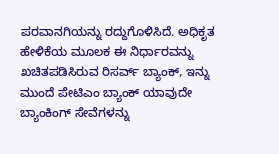ಪರವಾನಗಿಯನ್ನು ರದ್ದುಗೊಳಿಸಿದೆ. ಅಧಿಕೃತ ಹೇಳಿಕೆಯ ಮೂಲಕ ಈ ನಿರ್ಧಾರವನ್ನು ಖಚಿತಪಡಿಸಿರುವ ರಿಸರ್ವ್‌ ಬ್ಯಾಂಕ್, ಇನ್ನು ಮುಂದೆ ಪೇಟಿಎಂ ಬ್ಯಾಂಕ್ ಯಾವುದೇ ಬ್ಯಾಂಕಿಂಗ್ ಸೇವೆಗಳನ್ನು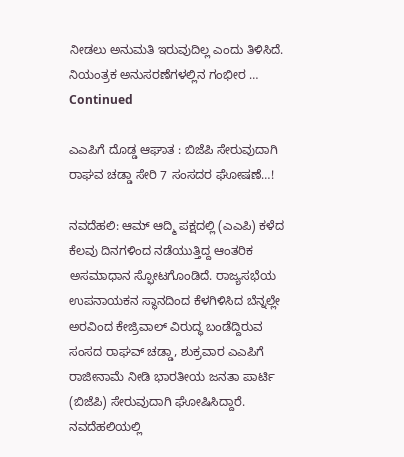ನೀಡಲು ಅನುಮತಿ ಇರುವುದಿಲ್ಲ ಎಂದು ತಿಳಿಸಿದೆ. ನಿಯಂತ್ರಕ ಅನುಸರಣೆಗಳಲ್ಲಿನ ಗಂಭೀರ … Continued

ಎಎಪಿಗೆ ದೊಡ್ಡ ಆಘಾತ : ಬಿಜೆಪಿ ಸೇರುವುದಾಗಿ ರಾಘವ ಚಡ್ಡಾ ಸೇರಿ 7 ಸಂಸದರ ಘೋಷಣೆ…!

ನವದೆಹಲಿ: ಆಮ್ ಆದ್ಮಿ ಪಕ್ಷದಲ್ಲಿ (ಎಎಪಿ) ಕಳೆದ ಕೆಲವು ದಿನಗಳಿಂದ ನಡೆಯುತ್ತಿದ್ದ ಆಂತರಿಕ ಅಸಮಾಧಾನ ಸ್ಫೋಟಗೊಂಡಿದೆ. ರಾಜ್ಯಸಭೆಯ ಉಪನಾಯಕನ ಸ್ಥಾನದಿಂದ ಕೆಳಗಿಳಿಸಿದ ಬೆನ್ನಲ್ಲೇ ಅರವಿಂದ ಕೇಜ್ರಿವಾಲ್ ವಿರುದ್ಧ ಬಂಡೆದ್ದಿರುವ ಸಂಸದ ರಾಘವ್ ಚಡ್ಡಾ, ಶುಕ್ರವಾರ ಎಎಪಿಗೆ ರಾಜೀನಾಮೆ ನೀಡಿ ಭಾರತೀಯ ಜನತಾ ಪಾರ್ಟಿ (ಬಿಜೆಪಿ) ಸೇರುವುದಾಗಿ ಘೋಷಿಸಿದ್ದಾರೆ. ನವದೆಹಲಿಯಲ್ಲಿ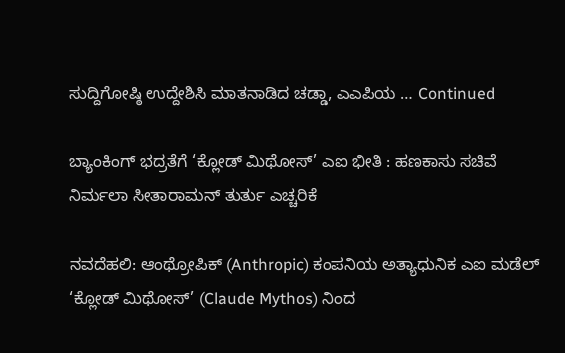ಸುದ್ದಿಗೋಷ್ಠಿ ಉದ್ದೇಶಿಸಿ ಮಾತನಾಡಿದ ಚಡ್ಡಾ, ಎಎಪಿಯ … Continued

ಬ್ಯಾಂಕಿಂಗ್ ಭದ್ರತೆಗೆ ‘ಕ್ಲೋಡ್ ಮಿಥೋಸ್’ ಎಐ ಭೀತಿ : ಹಣಕಾಸು ಸಚಿವೆ ನಿರ್ಮಲಾ ಸೀತಾರಾಮನ್ ತುರ್ತು ಎಚ್ಚರಿಕೆ

ನವದೆಹಲಿ: ಆಂಥ್ರೋಪಿಕ್ (Anthropic) ಕಂಪನಿಯ ಅತ್ಯಾಧುನಿಕ ಎಐ ಮಡೆಲ್‌ ‘ಕ್ಲೋಡ್ ಮಿಥೋಸ್’ (Claude Mythos) ನಿಂದ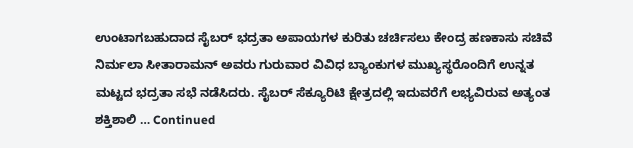ಉಂಟಾಗಬಹುದಾದ ಸೈಬರ್ ಭದ್ರತಾ ಅಪಾಯಗಳ ಕುರಿತು ಚರ್ಚಿಸಲು ಕೇಂದ್ರ ಹಣಕಾಸು ಸಚಿವೆ ನಿರ್ಮಲಾ ಸೀತಾರಾಮನ್ ಅವರು ಗುರುವಾರ ವಿವಿಧ ಬ್ಯಾಂಕುಗಳ ಮುಖ್ಯಸ್ಥರೊಂದಿಗೆ ಉನ್ನತ ಮಟ್ಟದ ಭದ್ರತಾ ಸಭೆ ನಡೆಸಿದರು. ಸೈಬರ್ ಸೆಕ್ಯೂರಿಟಿ ಕ್ಷೇತ್ರದಲ್ಲಿ ಇದುವರೆಗೆ ಲಭ್ಯವಿರುವ ಅತ್ಯಂತ ಶಕ್ತಿಶಾಲಿ … Continued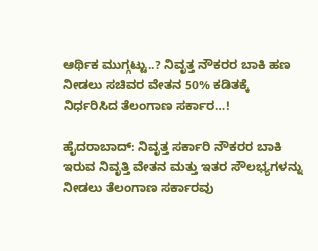ಆರ್ಥಿಕ ಮುಗ್ಗಟ್ಟು..? ನಿವೃತ್ತ ನೌಕರರ ಬಾಕಿ ಹಣ ನೀಡಲು ಸಚಿವರ ವೇತನ 50% ಕಡಿತಕ್ಕೆ ನಿರ್ಧರಿಸಿದ ತೆಲಂಗಾಣ ಸರ್ಕಾರ…!

ಹೈದರಾಬಾದ್: ನಿವೃತ್ತ ಸರ್ಕಾರಿ ನೌಕರರ ಬಾಕಿ ಇರುವ ನಿವೃತ್ತಿ ವೇತನ ಮತ್ತು ಇತರ ಸೌಲಭ್ಯಗಳನ್ನು ನೀಡಲು ತೆಲಂಗಾಣ ಸರ್ಕಾರವು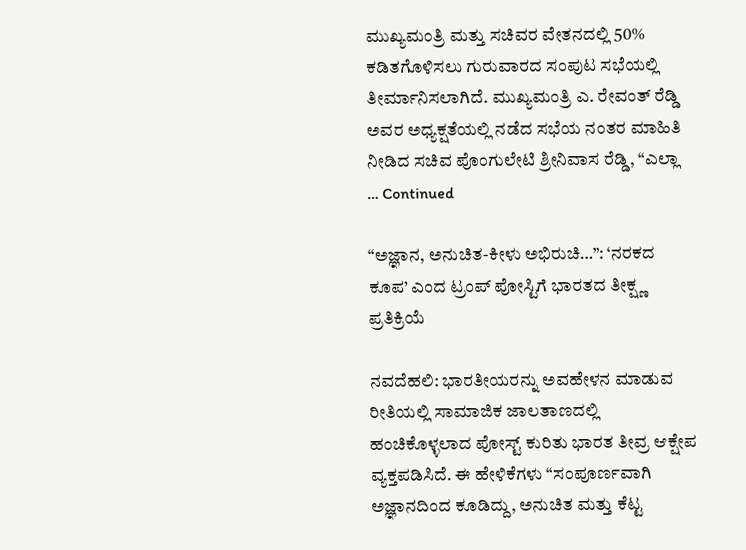ಮುಖ್ಯಮಂತ್ರಿ ಮತ್ತು ಸಚಿವರ ವೇತನದಲ್ಲಿ 50% ಕಡಿತಗೊಳಿಸಲು ಗುರುವಾರದ ಸಂಪುಟ ಸಭೆಯಲ್ಲಿ ತೀರ್ಮಾನಿಸಲಾಗಿದೆ. ಮುಖ್ಯಮಂತ್ರಿ ಎ. ರೇವಂತ್ ರೆಡ್ಡಿ ಅವರ ಅಧ್ಯಕ್ಷತೆಯಲ್ಲಿ ನಡೆದ ಸಭೆಯ ನಂತರ ಮಾಹಿತಿ ನೀಡಿದ ಸಚಿವ ಪೊಂಗುಲೇಟಿ ಶ್ರೀನಿವಾಸ ರೆಡ್ಡಿ, “ಎಲ್ಲಾ … Continued

“ಅಜ್ಞಾನ, ಅನುಚಿತ-ಕೀಳು ಅಭಿರುಚಿ…”: ‘ನರಕದ ಕೂಪ’ ಎಂದ ಟ್ರಂಪ್ ಪೋಸ್ಟಿಗೆ ಭಾರತದ ತೀಕ್ಷ್ಣ ಪ್ರತಿಕ್ರಿಯೆ

ನವದೆಹಲಿ: ಭಾರತೀಯರನ್ನು ಅವಹೇಳನ ಮಾಡುವ ರೀತಿಯಲ್ಲಿ ಸಾಮಾಜಿಕ ಜಾಲತಾಣದಲ್ಲಿ ಹಂಚಿಕೊಳ್ಳಲಾದ ಪೋಸ್ಟ್ ಕುರಿತು ಭಾರತ ತೀವ್ರ ಆಕ್ಷೇಪ ವ್ಯಕ್ತಪಡಿಸಿದೆ. ಈ ಹೇಳಿಕೆಗಳು “ಸಂಪೂರ್ಣವಾಗಿ ಅಜ್ಞಾನದಿಂದ ಕೂಡಿದ್ದು, ಅನುಚಿತ ಮತ್ತು ಕೆಟ್ಟ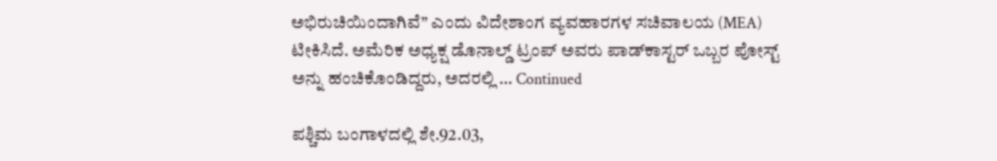ಅಭಿರುಚಿಯಿಂದಾಗಿವೆ” ಎಂದು ವಿದೇಶಾಂಗ ವ್ಯವಹಾರಗಳ ಸಚಿವಾಲಯ (MEA) ಟೀಕಿಸಿದೆ. ಅಮೆರಿಕ ಅಧ್ಯಕ್ಷ ಡೊನಾಲ್ಡ್ ಟ್ರಂಪ್ ಅವರು ಪಾಡ್‌ಕಾಸ್ಟರ್ ಒಬ್ಬರ ಪೋಸ್ಟ್ ಅನ್ನು ಹಂಚಿಕೊಂಡಿದ್ದರು, ಅದರಲ್ಲಿ … Continued

ಪಶ್ಚಿಮ ಬಂಗಾಳದಲ್ಲಿ ಶೇ.92.03,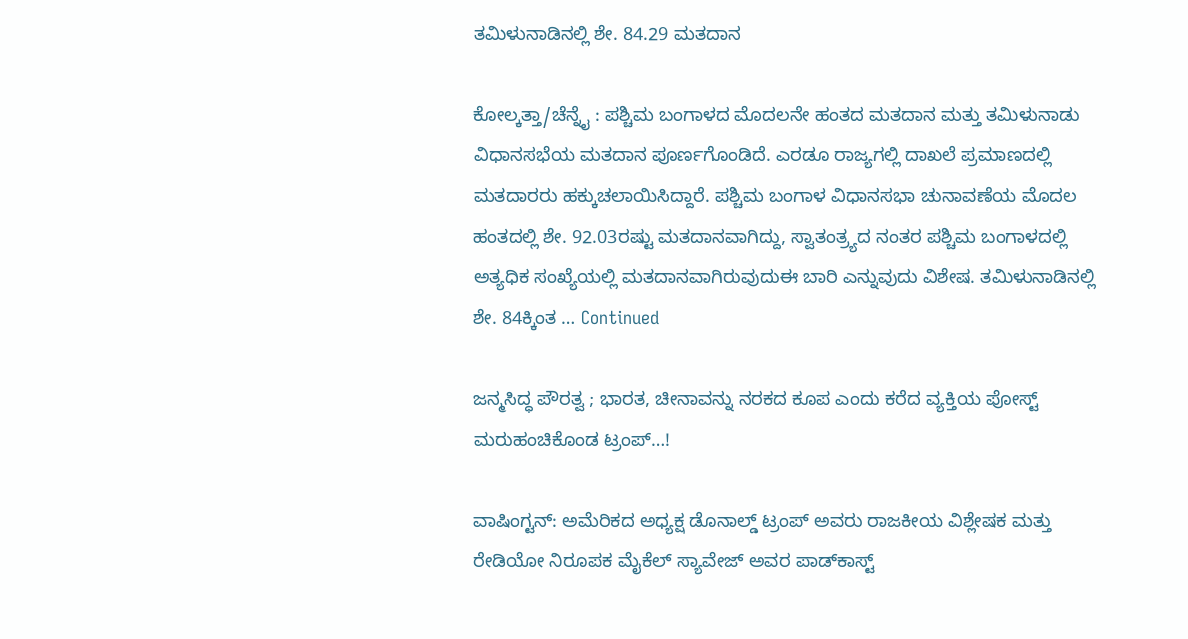ತಮಿಳುನಾಡಿನಲ್ಲಿ ಶೇ. 84.29 ಮತದಾನ

ಕೋಲ್ಕತ್ತಾ/ಚೆನ್ನೈ : ಪಶ್ಚಿಮ ಬಂಗಾಳದ ಮೊದಲನೇ ಹಂತದ ಮತದಾನ ಮತ್ತು ತಮಿಳುನಾಡು ವಿಧಾನಸಭೆಯ ಮತದಾನ ಪೂರ್ಣಗೊಂಡಿದೆ. ಎರಡೂ ರಾಜ್ಯಗಲ್ಲಿ ದಾಖಲೆ ಪ್ರಮಾಣದಲ್ಲಿ ಮತದಾರರು ಹಕ್ಕುಚಲಾಯಿಸಿದ್ದಾರೆ. ಪಶ್ಚಿಮ ಬಂಗಾಳ ವಿಧಾನಸಭಾ ಚುನಾವಣೆಯ ಮೊದಲ ಹಂತದಲ್ಲಿ ಶೇ. 92.03ರಷ್ಟು ಮತದಾನವಾಗಿದ್ದು, ಸ್ವಾತಂತ್ರ್ಯದ ನಂತರ ಪಶ್ಚಿಮ ಬಂಗಾಳದಲ್ಲಿ ಅತ್ಯಧಿಕ ಸಂಖ್ಯೆಯಲ್ಲಿ ಮತದಾನವಾಗಿರುವುದುಈ ಬಾರಿ ಎನ್ನುವುದು ವಿಶೇಷ. ತಮಿಳುನಾಡಿನಲ್ಲಿ ಶೇ. 84ಕ್ಕಿಂತ … Continued

ಜನ್ಮಸಿದ್ಧ ಪೌರತ್ವ ; ಭಾರತ, ಚೀನಾವನ್ನು ನರಕದ ಕೂಪ ಎಂದು ಕರೆದ ವ್ಯಕ್ತಿಯ ಪೋಸ್ಟ್ ಮರುಹಂಚಿಕೊಂಡ ಟ್ರಂಪ್‌…!

ವಾಷಿಂಗ್ಟನ್: ಅಮೆರಿಕದ ಅಧ್ಯಕ್ಷ ಡೊನಾಲ್ಡ್ ಟ್ರಂಪ್ ಅವರು ರಾಜಕೀಯ ವಿಶ್ಲೇಷಕ ಮತ್ತು ರೇಡಿಯೋ ನಿರೂಪಕ ಮೈಕೆಲ್ ಸ್ಯಾವೇಜ್ ಅವರ ಪಾಡ್‌ಕಾಸ್ಟ್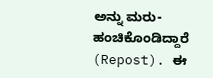ಅನ್ನು ಮರು-ಹಂಚಿಕೊಂಡಿದ್ದಾರೆ (Repost). ಈ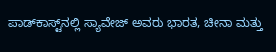ಪಾಡ್‌ಕಾಸ್ಟ್‌ನಲ್ಲಿ ಸ್ಯಾವೇಜ್ ಅವರು ಭಾರತ, ಚೀನಾ ಮತ್ತು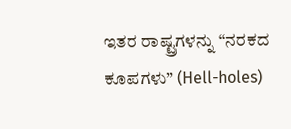ಇತರ ರಾಷ್ಟ್ರಗಳನ್ನು “ನರಕದ ಕೂಪಗಳು” (Hell-holes)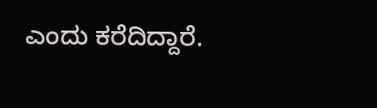ಎಂದು ಕರೆದಿದ್ದಾರೆ.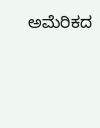ಅಮೆರಿಕದ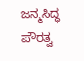ಜನ್ಮಸಿದ್ಧ ಪೌರತ್ವ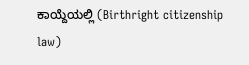ಕಾಯ್ದೆಯಲ್ಲಿ (Birthright citizenship law)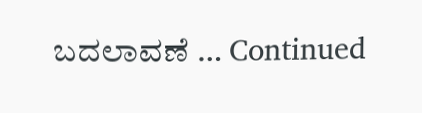ಬದಲಾವಣೆ … Continued